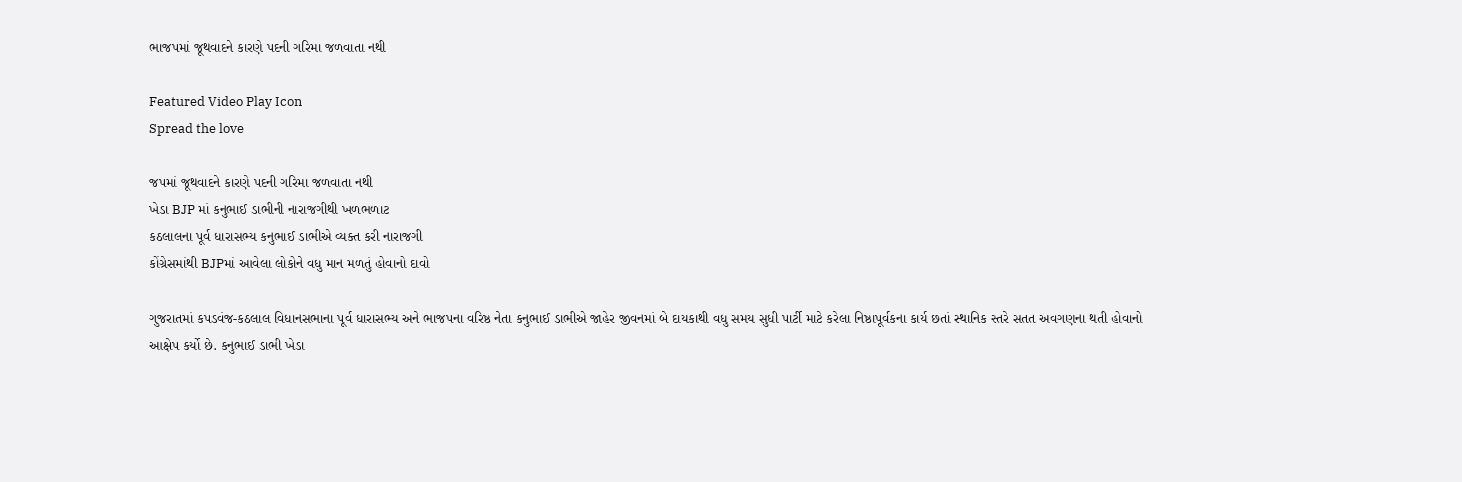ભાજપમાં જૂથવાદને કારણે પદની ગરિમા જળવાતા નથી

Featured Video Play Icon
Spread the love

જપમાં જૂથવાદને કારણે પદની ગરિમા જળવાતા નથી
ખેડા BJP માં કનુભાઈ ડાભીની નારાજગીથી ખળભળાટ
કઠલાલના પૂર્વ ધારાસભ્ય કનુભાઈ ડાભીએ વ્યક્ત કરી નારાજગી
કોંગ્રેસમાંથી BJPમાં આવેલા લોકોને વધુ માન મળતું હોવાનો દાવો

ગુજરાતમાં કપડવંજ-કઠલાલ વિધાનસભાના પૂર્વ ધારાસભ્ય અને ભાજપના વરિષ્ઠ નેતા કનુભાઈ ડાભીએ જાહેર જીવનમાં બે દાયકાથી વધુ સમય સુધી પાર્ટી માટે કરેલા નિષ્ઠાપૂર્વકના કાર્ય છતાં સ્થાનિક સ્તરે સતત અવગણના થતી હોવાનો આક્ષેપ કર્યો છે. કનુભાઈ ડાભી ખેડા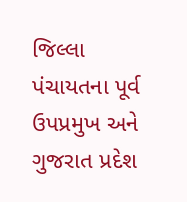જિલ્લા પંચાયતના પૂર્વ ઉપપ્રમુખ અને ગુજરાત પ્રદેશ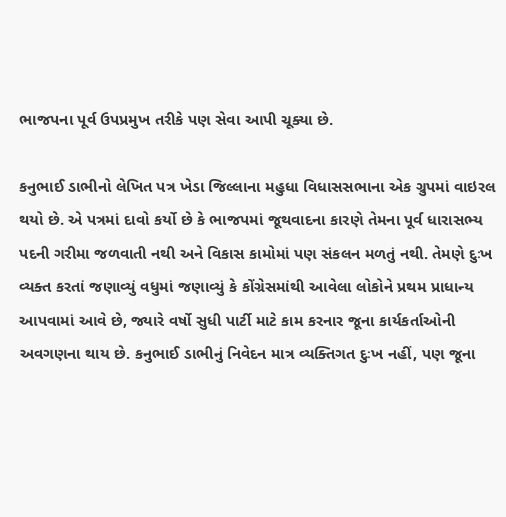ભાજપના પૂર્વ ઉપપ્રમુખ તરીકે પણ સેવા આપી ચૂક્યા છે.

કનુભાઈ ડાભીનો લેખિત પત્ર ખેડા જિલ્લાના મહુધા વિધાસસભાના એક ગ્રુપમાં વાઇરલ થયો છે. એ પત્રમાં દાવો કર્યો છે કે ભાજપમાં જૂથવાદના કારણે તેમના પૂર્વ ધારાસભ્ય પદની ગરીમા જળવાતી નથી અને વિકાસ કામોમાં પણ સંકલન મળતું નથી. તેમણે દુઃખ વ્યક્ત કરતાં જણાવ્યું વધુમાં જણાવ્યું કે કોંગ્રેસમાંથી આવેલા લોકોને પ્રથમ પ્રાધાન્ય આપવામાં આવે છે, જ્યારે વર્ષો સુધી પાર્ટી માટે કામ કરનાર જૂના કાર્યકર્તાઓની અવગણના થાય છે. કનુભાઈ ડાભીનું નિવેદન માત્ર વ્યક્તિગત દુઃખ નહીં, પણ જૂના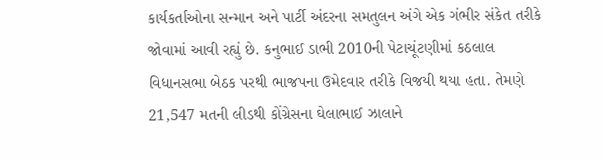કાર્યકર્તાઓના સન્માન અને પાર્ટી અંદરના સમતુલન અંગે એક ગંભીર સંકેત તરીકે જોવામાં આવી રહ્યું છે. કનુભાઈ ડાભી 2010ની પેટાચૂંટણીમાં કઠલાલ વિધાનસભા બેઠક પરથી ભાજપના ઉમેદવાર તરીકે વિજયી થયા હતા. તેમણે 21,547 મતની લીડથી કોંગ્રેસના ઘેલાભાઈ ઝાલાને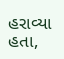હરાવ્યા હતા,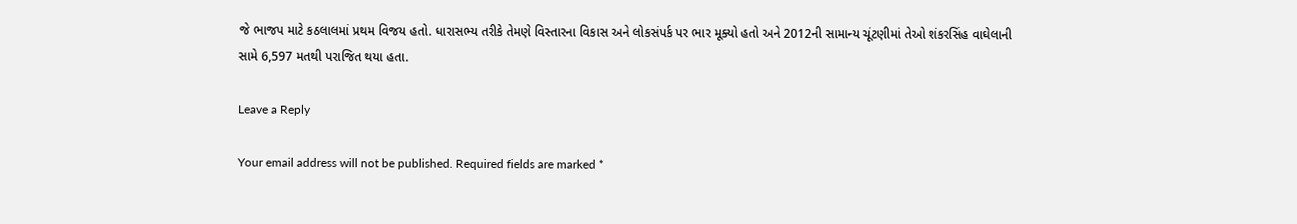જે ભાજપ માટે કઠલાલમાં પ્રથમ વિજય હતો. ધારાસભ્ય તરીકે તેમણે વિસ્તારના વિકાસ અને લોકસંપર્ક પર ભાર મૂક્યો હતો અને 2012ની સામાન્ય ચૂંટણીમાં તેઓ શંકરસિંહ વાઘેલાની સામે 6,597 મતથી પરાજિત થયા હતા.

Leave a Reply

Your email address will not be published. Required fields are marked *